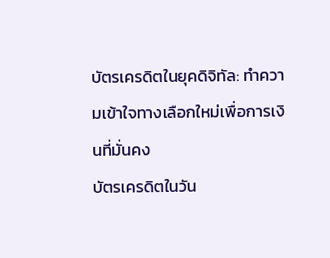บัตรเครดิตในยุคดิจิทัล: ทำความเข้าใจทางเลือกใหม่เพื่อการเงินที่มั่นคง
บัตรเครดิตในวัน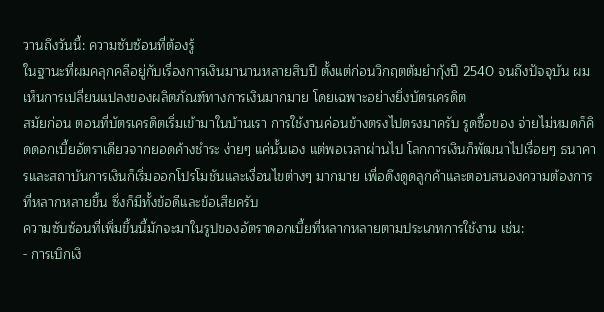วานถึงวันนี้: ความซับซ้อนที่ต้องรู้
ในฐานะที่ผมคลุกคลีอยู่กับเรื่องการเงินมานานหลายสิบปี ตั้งแต่ก่อนวิกฤตต้มยำกุ้งปี 2540 จนถึงปัจจุบัน ผมเห็นการเปลี่ยนแปลงของผลิตภัณฑ์ทางการเงินมากมาย โดยเฉพาะอย่างยิ่งบัตรเครดิต
สมัยก่อน ตอนที่บัตรเครดิตเริ่มเข้ามาในบ้านเรา การใช้งานค่อนข้างตรงไปตรงมาครับ รูดซื้อของ จ่ายไม่หมดก็คิดดอกเบี้ยอัตราเดียวจากยอดค้างชำระ ง่ายๆ แค่นั้นเอง แต่พอเวลาผ่านไป โลกการเงินก็พัฒนาไปเรื่อยๆ ธนาคารและสถาบันการเงินก็เริ่มออกโปรโมชันและเงื่อนไขต่างๆ มากมาย เพื่อดึงดูดลูกค้าและตอบสนองความต้องการที่หลากหลายขึ้น ซึ่งก็มีทั้งข้อดีและข้อเสียครับ
ความซับซ้อนที่เพิ่มขึ้นนี้มักจะมาในรูปของอัตราดอกเบี้ยที่หลากหลายตามประเภทการใช้งาน เช่น:
- การเบิกเงิ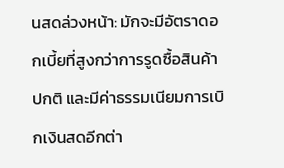นสดล่วงหน้า: มักจะมีอัตราดอกเบี้ยที่สูงกว่าการรูดซื้อสินค้าปกติ และมีค่าธรรมเนียมการเบิกเงินสดอีกต่า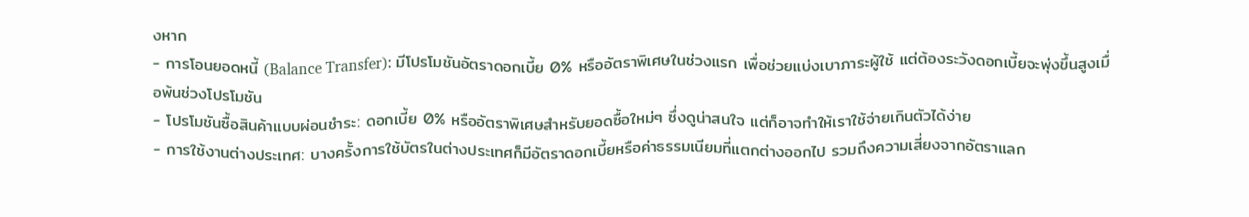งหาก
- การโอนยอดหนี้ (Balance Transfer): มีโปรโมชันอัตราดอกเบี้ย 0% หรืออัตราพิเศษในช่วงแรก เพื่อช่วยแบ่งเบาภาระผู้ใช้ แต่ต้องระวังดอกเบี้ยจะพุ่งขึ้นสูงเมื่อพ้นช่วงโปรโมชัน
- โปรโมชันซื้อสินค้าแบบผ่อนชำระ: ดอกเบี้ย 0% หรืออัตราพิเศษสำหรับยอดซื้อใหม่ๆ ซึ่งดูน่าสนใจ แต่ก็อาจทำให้เราใช้จ่ายเกินตัวได้ง่าย
- การใช้งานต่างประเทศ: บางครั้งการใช้บัตรในต่างประเทศก็มีอัตราดอกเบี้ยหรือค่าธรรมเนียมที่แตกต่างออกไป รวมถึงความเสี่ยงจากอัตราแลก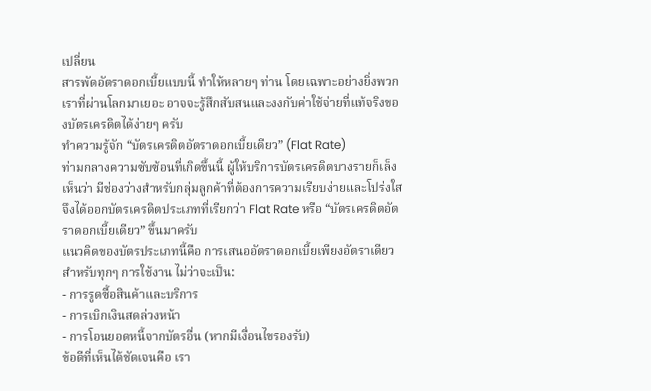เปลี่ยน
สารพัดอัตราดอกเบี้ยแบบนี้ ทำให้หลายๆ ท่าน โดยเฉพาะอย่างยิ่งพวกเราที่ผ่านโลกมาเยอะ อาจจะรู้สึกสับสนและงงกับค่าใช้จ่ายที่แท้จริงของบัตรเครดิตได้ง่ายๆ ครับ
ทำความรู้จัก “บัตรเครดิตอัตราดอกเบี้ยเดียว” (Flat Rate)
ท่ามกลางความซับซ้อนที่เกิดขึ้นนี้ ผู้ให้บริการบัตรเครดิตบางรายก็เล็งเห็นว่า มีช่องว่างสำหรับกลุ่มลูกค้าที่ต้องการความเรียบง่ายและโปร่งใส จึงได้ออกบัตรเครดิตประเภทที่เรียกว่า Flat Rate หรือ “บัตรเครดิตอัตราดอกเบี้ยเดียว” ขึ้นมาครับ
แนวคิดของบัตรประเภทนี้คือ การเสนออัตราดอกเบี้ยเพียงอัตราเดียว สำหรับทุกๆ การใช้งาน ไม่ว่าจะเป็น:
- การรูดซื้อสินค้าและบริการ
- การเบิกเงินสดล่วงหน้า
- การโอนยอดหนี้จากบัตรอื่น (หากมีเงื่อนไขรองรับ)
ข้อดีที่เห็นได้ชัดเจนคือ เรา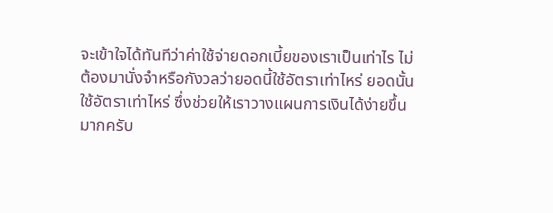จะเข้าใจได้ทันทีว่าค่าใช้จ่ายดอกเบี้ยของเราเป็นเท่าไร ไม่ต้องมานั่งจำหรือกังวลว่ายอดนี้ใช้อัตราเท่าไหร่ ยอดนั้นใช้อัตราเท่าไหร่ ซึ่งช่วยให้เราวางแผนการเงินได้ง่ายขึ้นมากครับ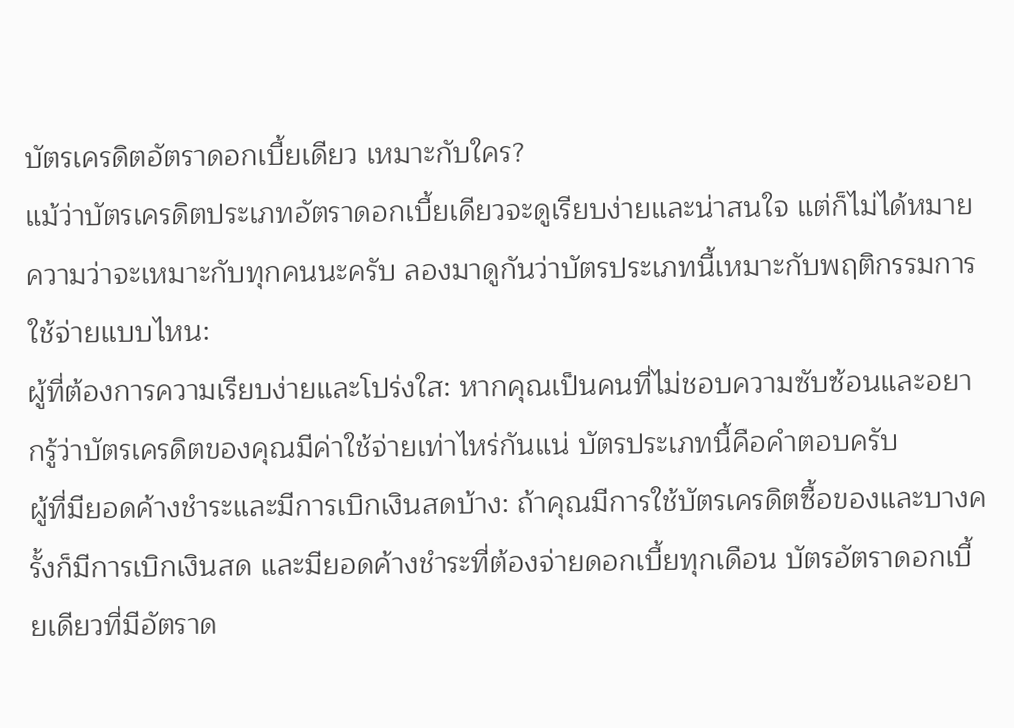บัตรเครดิตอัตราดอกเบี้ยเดียว เหมาะกับใคร?
แม้ว่าบัตรเครดิตประเภทอัตราดอกเบี้ยเดียวจะดูเรียบง่ายและน่าสนใจ แต่ก็ไม่ได้หมายความว่าจะเหมาะกับทุกคนนะครับ ลองมาดูกันว่าบัตรประเภทนี้เหมาะกับพฤติกรรมการใช้จ่ายแบบไหน:
ผู้ที่ต้องการความเรียบง่ายและโปร่งใส: หากคุณเป็นคนที่ไม่ชอบความซับซ้อนและอยากรู้ว่าบัตรเครดิตของคุณมีค่าใช้จ่ายเท่าไหร่กันแน่ บัตรประเภทนี้คือคำตอบครับ
ผู้ที่มียอดค้างชำระและมีการเบิกเงินสดบ้าง: ถ้าคุณมีการใช้บัตรเครดิตซื้อของและบางครั้งก็มีการเบิกเงินสด และมียอดค้างชำระที่ต้องจ่ายดอกเบี้ยทุกเดือน บัตรอัตราดอกเบี้ยเดียวที่มีอัตราด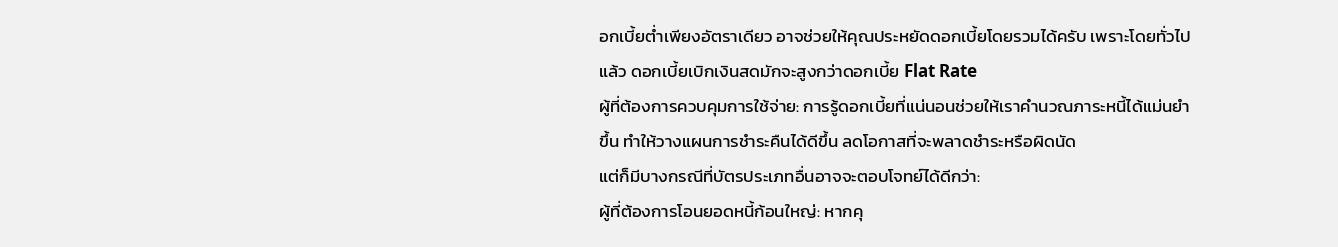อกเบี้ยต่ำเพียงอัตราเดียว อาจช่วยให้คุณประหยัดดอกเบี้ยโดยรวมได้ครับ เพราะโดยทั่วไปแล้ว ดอกเบี้ยเบิกเงินสดมักจะสูงกว่าดอกเบี้ย Flat Rate
ผู้ที่ต้องการควบคุมการใช้จ่าย: การรู้ดอกเบี้ยที่แน่นอนช่วยให้เราคำนวณภาระหนี้ได้แม่นยำขึ้น ทำให้วางแผนการชำระคืนได้ดีขึ้น ลดโอกาสที่จะพลาดชำระหรือผิดนัด
แต่ก็มีบางกรณีที่บัตรประเภทอื่นอาจจะตอบโจทย์ได้ดีกว่า:
ผู้ที่ต้องการโอนยอดหนี้ก้อนใหญ่: หากคุ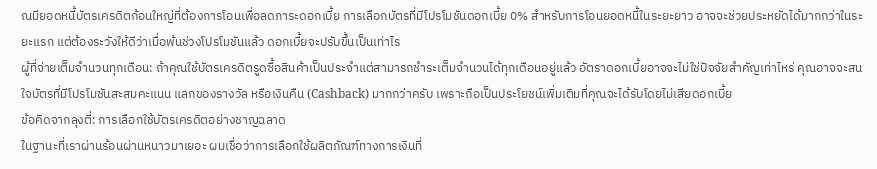ณมียอดหนี้บัตรเครดิตก้อนใหญ่ที่ต้องการโอนเพื่อลดภาระดอกเบี้ย การเลือกบัตรที่มีโปรโมชันดอกเบี้ย 0% สำหรับการโอนยอดหนี้ในระยะยาว อาจจะช่วยประหยัดได้มากกว่าในระยะแรก แต่ต้องระวังให้ดีว่าเมื่อพ้นช่วงโปรโมชันแล้ว ดอกเบี้ยจะปรับขึ้นเป็นเท่าไร
ผู้ที่จ่ายเต็มจำนวนทุกเดือน: ถ้าคุณใช้บัตรเครดิตรูดซื้อสินค้าเป็นประจำแต่สามารถชำระเต็มจำนวนได้ทุกเดือนอยู่แล้ว อัตราดอกเบี้ยอาจจะไม่ใช่ปัจจัยสำคัญเท่าไหร่ คุณอาจจะสนใจบัตรที่มีโปรโมชันสะสมคะแนน แลกของรางวัล หรือเงินคืน (Cashback) มากกว่าครับ เพราะถือเป็นประโยชน์เพิ่มเติมที่คุณจะได้รับโดยไม่เสียดอกเบี้ย
ข้อคิดจากลุงตี่: การเลือกใช้บัตรเครดิตอย่างชาญฉลาด
ในฐานะที่เราผ่านร้อนผ่านหนาวมาเยอะ ผมเชื่อว่าการเลือกใช้ผลิตภัณฑ์ทางการเงินที่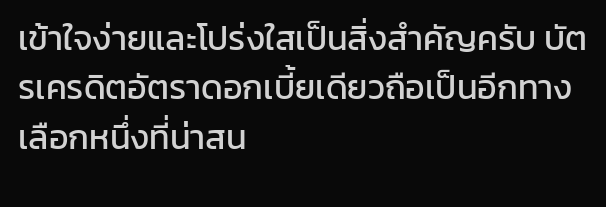เข้าใจง่ายและโปร่งใสเป็นสิ่งสำคัญครับ บัตรเครดิตอัตราดอกเบี้ยเดียวถือเป็นอีกทางเลือกหนึ่งที่น่าสน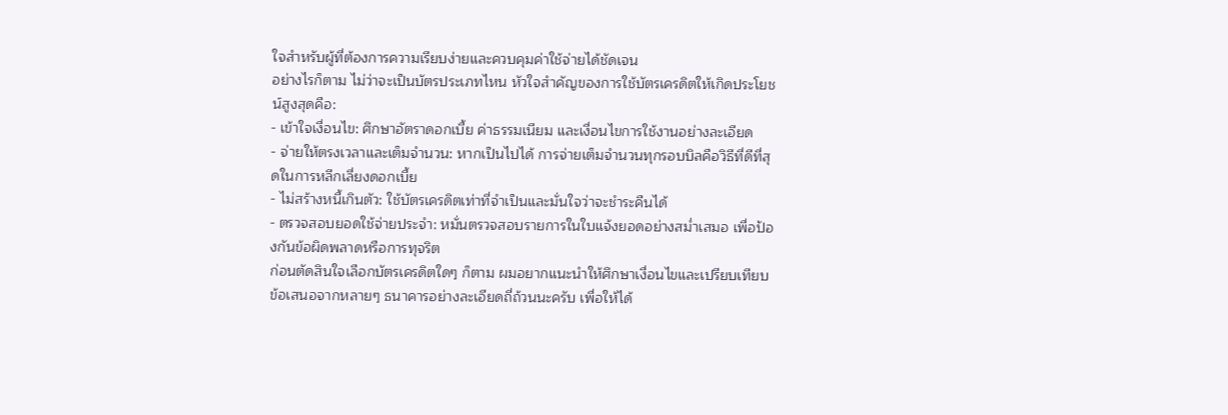ใจสำหรับผู้ที่ต้องการความเรียบง่ายและควบคุมค่าใช้จ่ายได้ชัดเจน
อย่างไรก็ตาม ไม่ว่าจะเป็นบัตรประเภทไหน หัวใจสำคัญของการใช้บัตรเครดิตให้เกิดประโยชน์สูงสุดคือ:
- เข้าใจเงื่อนไข: ศึกษาอัตราดอกเบี้ย ค่าธรรมเนียม และเงื่อนไขการใช้งานอย่างละเอียด
- จ่ายให้ตรงเวลาและเต็มจำนวน: หากเป็นไปได้ การจ่ายเต็มจำนวนทุกรอบบิลคือวิธีที่ดีที่สุดในการหลีกเลี่ยงดอกเบี้ย
- ไม่สร้างหนี้เกินตัว: ใช้บัตรเครดิตเท่าที่จำเป็นและมั่นใจว่าจะชำระคืนได้
- ตรวจสอบยอดใช้จ่ายประจำ: หมั่นตรวจสอบรายการในใบแจ้งยอดอย่างสม่ำเสมอ เพื่อป้องกันข้อผิดพลาดหรือการทุจริต
ก่อนตัดสินใจเลือกบัตรเครดิตใดๆ ก็ตาม ผมอยากแนะนำให้ศึกษาเงื่อนไขและเปรียบเทียบข้อเสนอจากหลายๆ ธนาคารอย่างละเอียดถี่ถ้วนนะครับ เพื่อให้ได้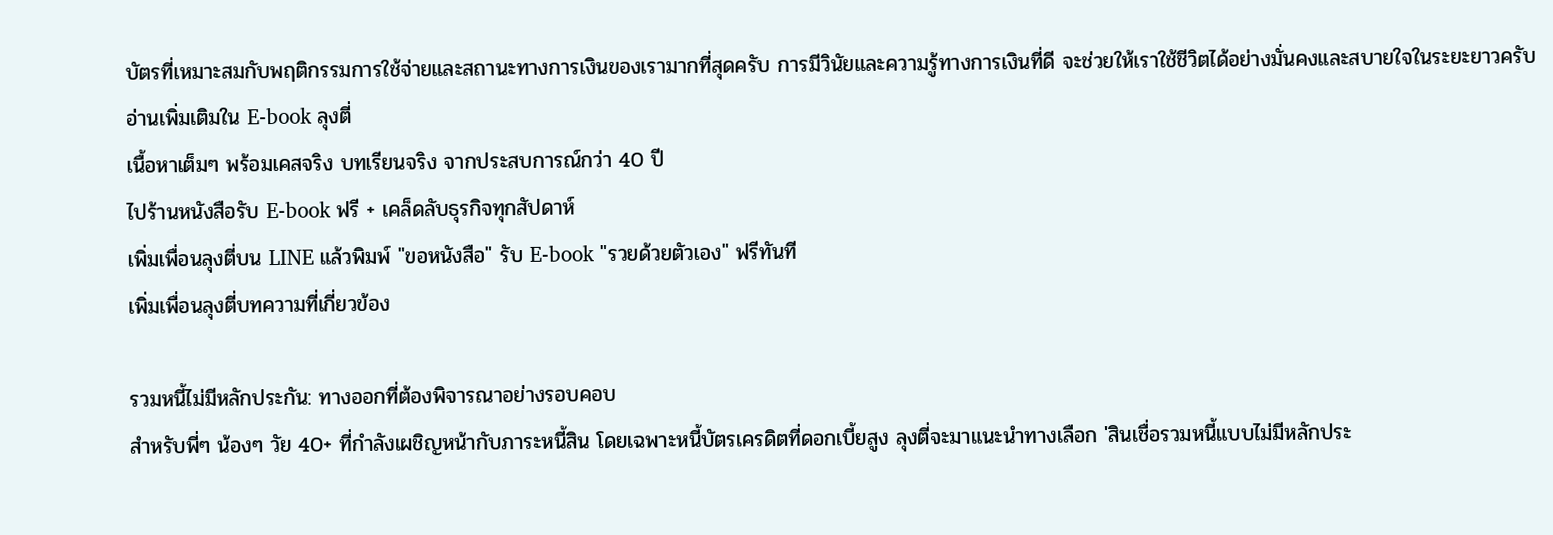บัตรที่เหมาะสมกับพฤติกรรมการใช้จ่ายและสถานะทางการเงินของเรามากที่สุดครับ การมีวินัยและความรู้ทางการเงินที่ดี จะช่วยให้เราใช้ชีวิตได้อย่างมั่นคงและสบายใจในระยะยาวครับ
อ่านเพิ่มเติมใน E-book ลุงตี่
เนื้อหาเต็มๆ พร้อมเคสจริง บทเรียนจริง จากประสบการณ์กว่า 40 ปี
ไปร้านหนังสือรับ E-book ฟรี + เคล็ดลับธุรกิจทุกสัปดาห์
เพิ่มเพื่อนลุงตี่บน LINE แล้วพิมพ์ "ขอหนังสือ" รับ E-book "รวยด้วยตัวเอง" ฟรีทันที
เพิ่มเพื่อนลุงตี่บทความที่เกี่ยวข้อง

รวมหนี้ไม่มีหลักประกัน: ทางออกที่ต้องพิจารณาอย่างรอบคอบ
สำหรับพี่ๆ น้องๆ วัย 40+ ที่กำลังเผชิญหน้ากับภาระหนี้สิน โดยเฉพาะหนี้บัตรเครดิตที่ดอกเบี้ยสูง ลุงตี่จะมาแนะนำทางเลือก 'สินเชื่อรวมหนี้แบบไม่มีหลักประ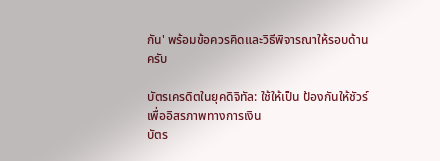กัน' พร้อมข้อควรคิดและวิธีพิจารณาให้รอบด้านครับ

บัตรเครดิตในยุคดิจิทัล: ใช้ให้เป็น ป้องกันให้ชัวร์ เพื่ออิสรภาพทางการเงิน
บัตร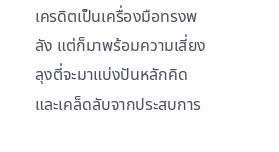เครดิตเป็นเครื่องมือทรงพลัง แต่ก็มาพร้อมความเสี่ยง ลุงตี่จะมาแบ่งปันหลักคิดและเคล็ดลับจากประสบการ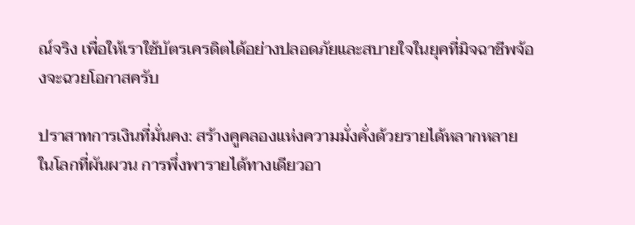ณ์จริง เพื่อให้เราใช้บัตรเครดิตได้อย่างปลอดภัยและสบายใจในยุคที่มิจฉาชีพจ้องจะฉวยโอกาสครับ

ปราสาทการเงินที่มั่นคง: สร้างคูคลองแห่งความมั่งคั่งด้วยรายได้หลากหลาย
ในโลกที่ผันผวน การพึ่งพารายได้ทางเดียวอา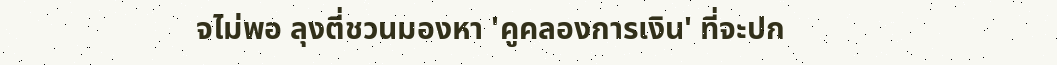จไม่พอ ลุงตี่ชวนมองหา 'คูคลองการเงิน' ที่จะปก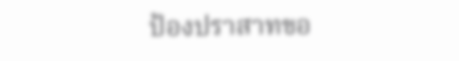ป้องปราสาทขอ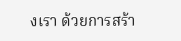งเรา ด้วยการสร้า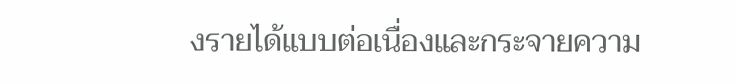งรายได้แบบต่อเนื่องและกระจายความ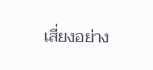เสี่ยงอย่าง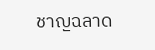ชาญฉลาด